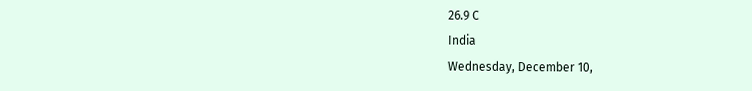26.9 C
India
Wednesday, December 10,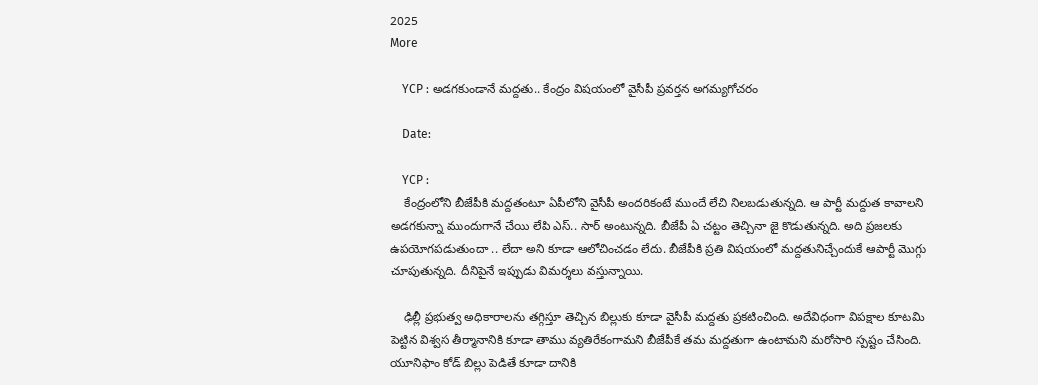2025
More

    YCP : అడగకుండానే మద్దతు.. కేంద్రం విషయంలో వైసీపీ ప్రవర్తన అగమ్యగోచరం

    Date:

    YCP :
    కేంద్రంలోని బీజేపీకి మద్దతంటూ ఏపీలోని వైసీపీ అందరికంటే ముందే లేచి నిలబడుతున్నది. ఆ పార్టీ మద్దుత కావాలని అడగకున్నా ముందుగానే చేయి లేపి ఎస్.. సార్ అంటున్నది. బీజేపీ ఏ చట్టం తెచ్చినా జై కొడుతున్నది. అది ప్రజలకు ఉపయోగపడుతుందా .. లేదా అని కూడా ఆలోచించడం లేదు. బీజేపీకి ప్రతి విషయంలో మద్దతునిచ్చేందుకే ఆపార్టీ మొగ్గు చూపుతున్నది. దీనిపైనే ఇప్పుడు విమర్శలు వస్తున్నాయి.

    ఢిల్లీ ప్రభుత్వ అధికారాలను తగ్గిస్తూ తెచ్చిన బిల్లుకు కూడా వైసీపీ మద్దతు ప్రకటించింది. అదేవిధంగా విపక్షాల కూటమి పెట్టిన విశ్వస తీర్మానానికి కూడా తాము వ్యతిరేకంగామని బీజేపీకే తమ మద్దతుగా ఉంటామని మరోసారి స్పష్టం చేసింది. యూనిఫాం కోడ్ బిల్లు పెడితే కూడా దానికి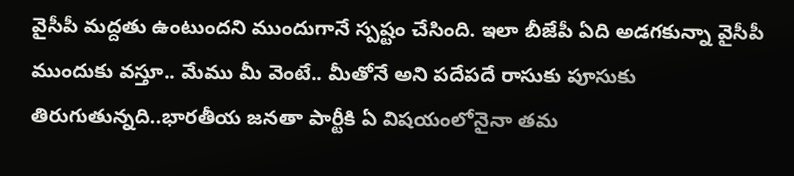వైసీపీ మద్దతు ఉంటుందని ముందుగానే స్పష్టం చేసింది. ఇలా బీజేపీ ఏది అడగకున్నా వైసీపీ ముందుకు వస్తూ.. మేము మీ వెంటే.. మీతోనే అని పదేపదే రాసుకు పూసుకు తిరుగుతున్నది..భారతీయ జనతా పార్టీకి ఏ విషయంలోనైనా తమ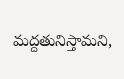మద్దతునిస్తామని,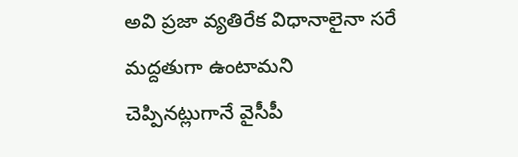అవి ప్రజా వ్యతిరేక విధానాలైనా సరే మద్దతుగా ఉంటామని చెప్పినట్లుగానే వైసీపీ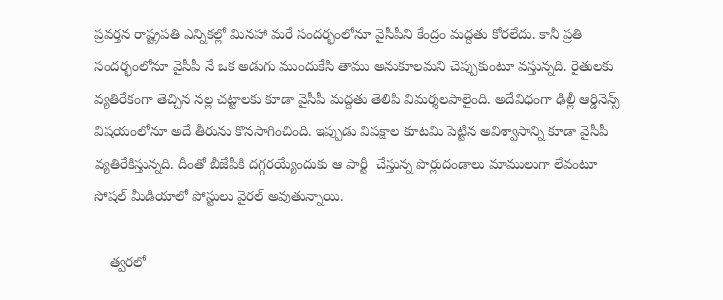ప్రవర్తన రాష్ట్రపతి ఎన్నికల్లో మినహా మరే సందర్భంలోనూ వైసీపీని కేంద్రం మద్దతు కోరలేదు. కానీ ప్రతి సందర్భంలోనూ వైసీపీ నే ఒక అడుగు ముందుకేసి తాము అనుకూలమని చెప్పుకుంటూ వస్తున్నది. రైతులకు వ్యతిరేకంగా తెచ్చిన నల్ల చట్టాలకు కూడా వైసీపీ మద్దతు తెలిపి విమర్శలపాలైంది. అదేవిధంగా ఢిల్లీ ఆర్డినెన్స్ విషయంలోనూ అదే తీరును కొనసాగించింది. ఇప్పుడు విపక్షాల కూటమి పెట్టిన అవిశ్వాసాన్ని కూడా వైసీపీ వ్యతిరేకిస్తున్నది. దీంతో బీజేపీకి దగ్గరయ్యేందుకు ఆ పార్టీ  చేస్తున్న పొర్లుదండాలు మాములుగా లేవంటూ సోషల్ మీడియాలో పోస్టులు వైరల్ అవుతున్నాయి.

    త్వరలో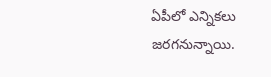ఏపీలో ఎన్నికలు జరగనున్నాయి.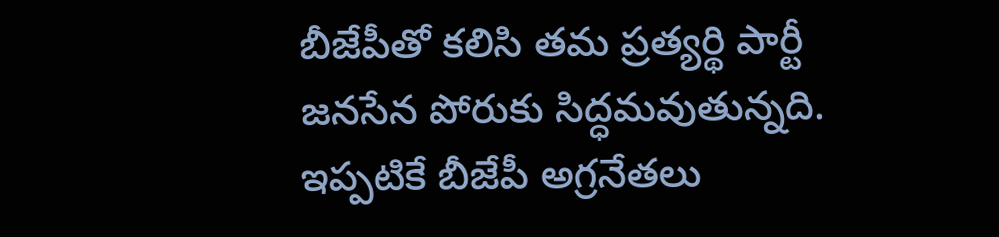బీజేపీతో కలిసి తమ ప్రత్యర్థి పార్టీ జనసేన పోరుకు సిద్ధమవుతున్నది. ఇప్పటికే బీజేపీ అగ్రనేతలు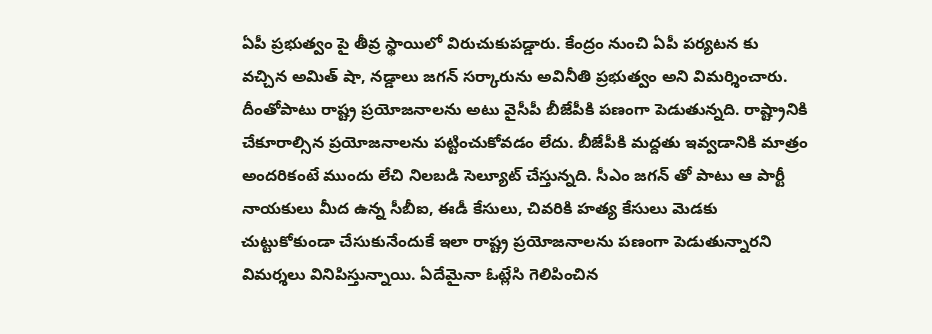ఏపీ ప్రభుత్వం పై తీవ్ర స్థాయిలో విరుచుకుపడ్డారు. కేంద్రం నుంచి ఏపీ పర్యటన కు  వచ్చిన అమిత్ షా, నడ్డాలు జగన్ సర్కారును అవినీతి ప్రభుత్వం అని విమర్శించారు. దీంతోపాటు రాష్ట్ర ప్రయోజనాలను అటు వైసీపీ బీజేపీకి పణంగా పెడుతున్నది. రాష్ట్రానికి చేకూరాల్సిన ప్రయోజనాలను పట్టించుకోవడం లేదు. బీజేపీకి మద్దతు ఇవ్వడానికి మాత్రం అందరికంటే ముందు లేచి నిలబడి సెల్యూట్ చేస్తున్నది. సీఎం జగన్ తో పాటు ఆ పార్టీ నాయకులు మీద ఉన్న సీబీఐ, ఈడీ కేసులు, చివరికి హత్య కేసులు మెడకు చుట్టుకోకుండా చేసుకునేందుకే ఇలా రాష్ట్ర ప్రయోజనాలను పణంగా పెడుతున్నారని విమర్శలు వినిపిస్తున్నాయి. ఏదేమైనా ఓట్లేసి గెలిపించిన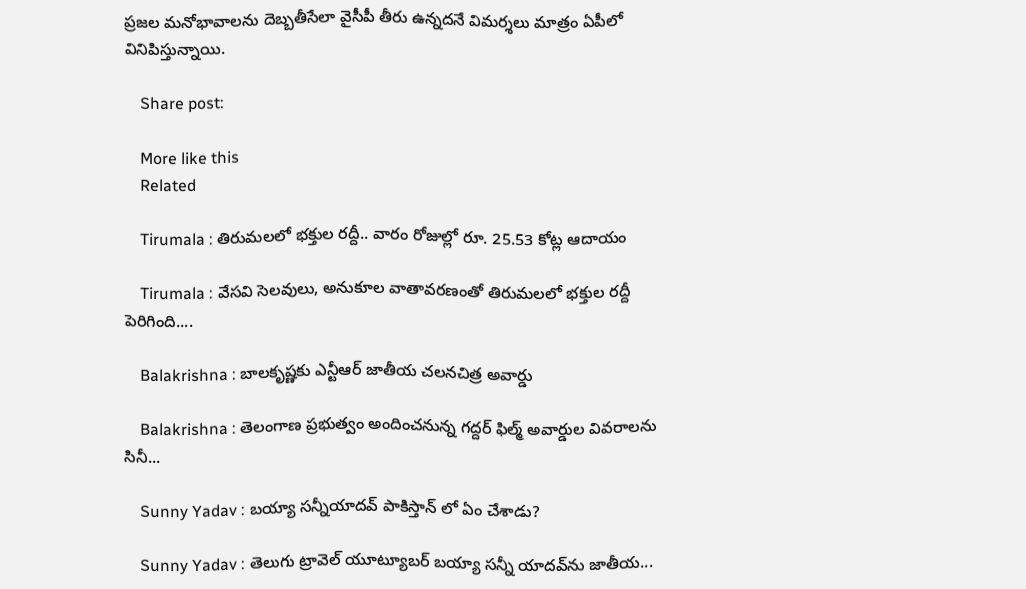ప్రజల మనోభావాలను దెబ్బతీసేలా వైసీపీ తీరు ఉన్నదనే విమర్శలు మాత్రం ఏపీలో వినిపిస్తున్నాయి.

    Share post:

    More like this
    Related

    Tirumala : తిరుమలలో భక్తుల రద్దీ.. వారం రోజుల్లో రూ. 25.53 కోట్ల ఆదాయం

    Tirumala : వేసవి సెలవులు, అనుకూల వాతావరణంతో తిరుమలలో భక్తుల రద్దీ పెరిగింది....

    Balakrishna : బాలకృష్ణకు ఎన్టీఆర్‌ జాతీయ చలనచిత్ర అవార్డు

    Balakrishna : తెలంగాణ ప్రభుత్వం అందించనున్న గద్దర్‌ ఫిల్మ్‌ అవార్డుల వివరాలను సినీ...

    Sunny Yadav : బయ్యా సన్నీయాదవ్ పాకిస్తాన్ లో ఏం చేశాడు?

    Sunny Yadav : తెలుగు ట్రావెల్ యూట్యూబర్ బయ్యా సన్నీ యాదవ్‌ను జాతీయ...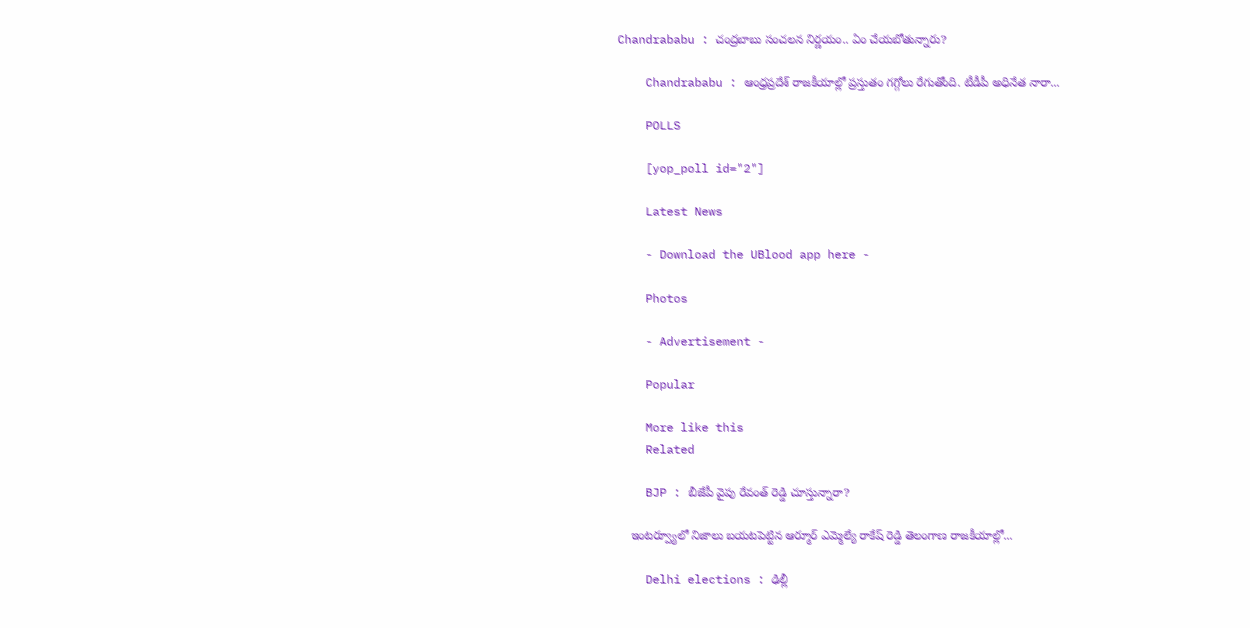Chandrababu : చంద్రబాబు సంచలన నిర్ణయం.. ఏం చేయబోతున్నారు?

    Chandrababu : ఆంధ్రప్రదేశ్ రాజకీయాల్లో ప్రస్తుతం గగ్గోలు రేగుతోంది. టీడీపీ అధినేత నారా...

    POLLS

    [yop_poll id="2"]

    Latest News

    - Download the UBlood app here -

    Photos

    - Advertisement -

    Popular

    More like this
    Related

    BJP : బీజేపీ వైపు రేవంత్ రెడ్డి చూస్తున్నారా?

    ఇంటర్వ్యూలో నిజాలు బయటపెట్టిన ఆర్మూర్ ఎమ్మెల్యే రాకేష్ రెడ్డి తెలంగాణ రాజకీయాల్లో...

    Delhi elections : ఢిల్లీ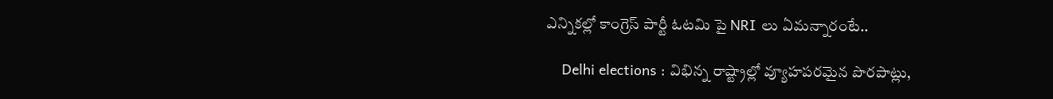ఎన్నికల్లో కాంగ్రెస్ పార్టీ ఓటమి పై NRI లు ఏమన్నారంటే..

    Delhi elections : విభిన్న రాష్ట్రాల్లో వ్యూహపరమైన పొరపాట్లు,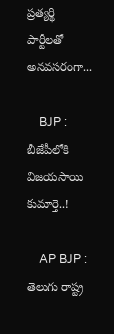ప్రత్యర్థి పార్టీలతో అనవసరంగా...

    BJP : బీజేపీలోకి విజయసాయి కుమార్తె..!

    AP BJP : తెలుగు రాష్ట్ర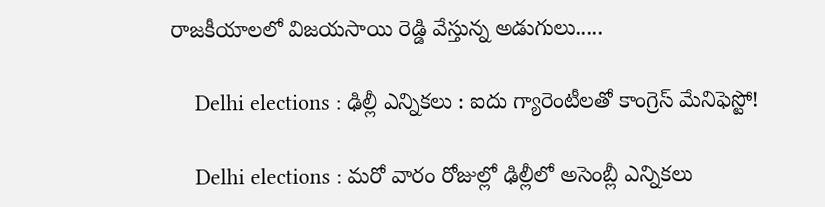రాజకీయాలలో విజయసాయి రెడ్డి వేస్తున్న అడుగులు.....

    Delhi elections : ఢిల్లీ ఎన్నికలు : ఐదు గ్యారెంటీలతో కాంగ్రెస్ మేనిఫెస్టో!

    Delhi elections : మరో వారం రోజుల్లో ఢిల్లీలో అసెంబ్లీ ఎన్నికలు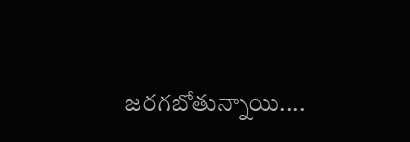జరగబోతున్నాయి....